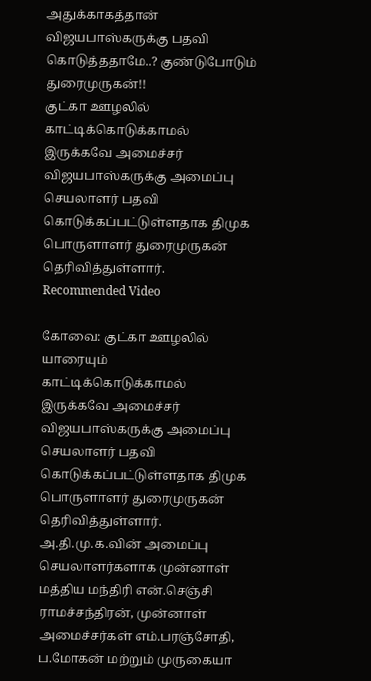அதுக்காகத்தான் விஜயபாஸ்கருக்கு பதவி கொடுத்ததாமே..? குண்டுபோடும் துரைமுருகன்!!
குட்கா ஊழலில் காட்டிக்கொடுக்காமல் இருக்கவே அமைச்சர் விஜயபாஸ்கருக்கு அமைப்பு செயலாளர் பதவி கொடுக்கப்பட்டுள்ளதாக திமுக பொருளாளர் துரைமுருகன் தெரிவித்துள்ளார்.
Recommended Video

கோவை: குட்கா ஊழலில் யாரையும் காட்டிக்கொடுக்காமல் இருக்கவே அமைச்சர் விஜயபாஸ்கருக்கு அமைப்பு செயலாளர் பதவி கொடுக்கப்பட்டுள்ளதாக திமுக பொருளாளர் துரைமுருகன் தெரிவித்துள்ளார்.
அ.தி.மு.க.வின் அமைப்பு செயலாளர்களாக முன்னாள் மத்திய மந்திரி என்.செஞ்சி ராமச்சந்திரன், முன்னாள் அமைச்சர்கள் எம்.பரஞ்சோதி, ப.மோகன் மற்றும் முருகையா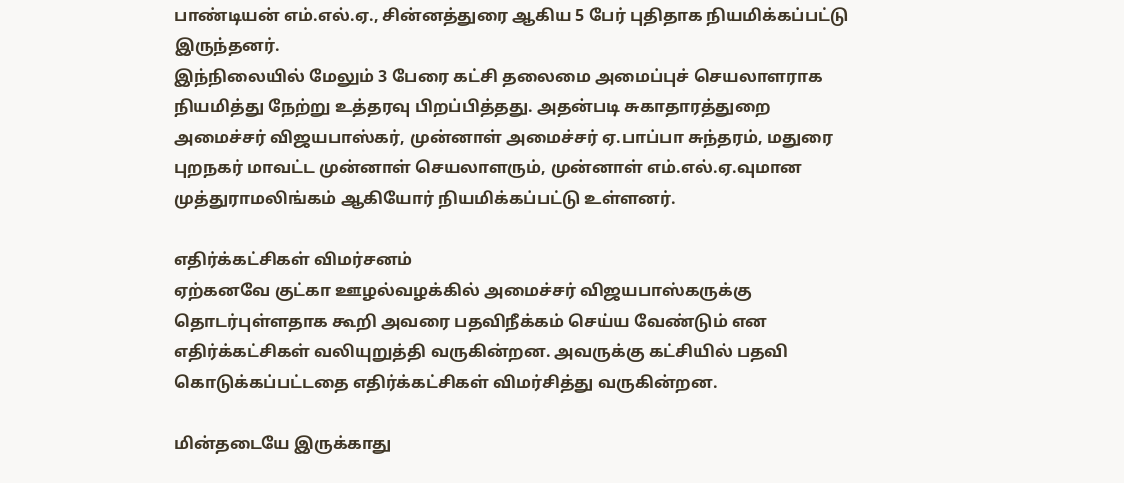பாண்டியன் எம்.எல்.ஏ., சின்னத்துரை ஆகிய 5 பேர் புதிதாக நியமிக்கப்பட்டு இருந்தனர்.
இந்நிலையில் மேலும் 3 பேரை கட்சி தலைமை அமைப்புச் செயலாளராக நியமித்து நேற்று உத்தரவு பிறப்பித்தது. அதன்படி சுகாதாரத்துறை அமைச்சர் விஜயபாஸ்கர், முன்னாள் அமைச்சர் ஏ.பாப்பா சுந்தரம், மதுரை புறநகர் மாவட்ட முன்னாள் செயலாளரும், முன்னாள் எம்.எல்.ஏ.வுமான முத்துராமலிங்கம் ஆகியோர் நியமிக்கப்பட்டு உள்ளனர்.

எதிர்க்கட்சிகள் விமர்சனம்
ஏற்கனவே குட்கா ஊழல்வழக்கில் அமைச்சர் விஜயபாஸ்கருக்கு தொடர்புள்ளதாக கூறி அவரை பதவிநீக்கம் செய்ய வேண்டும் என எதிர்க்கட்சிகள் வலியுறுத்தி வருகின்றன. அவருக்கு கட்சியில் பதவி கொடுக்கப்பட்டதை எதிர்க்கட்சிகள் விமர்சித்து வருகின்றன.

மின்தடையே இருக்காது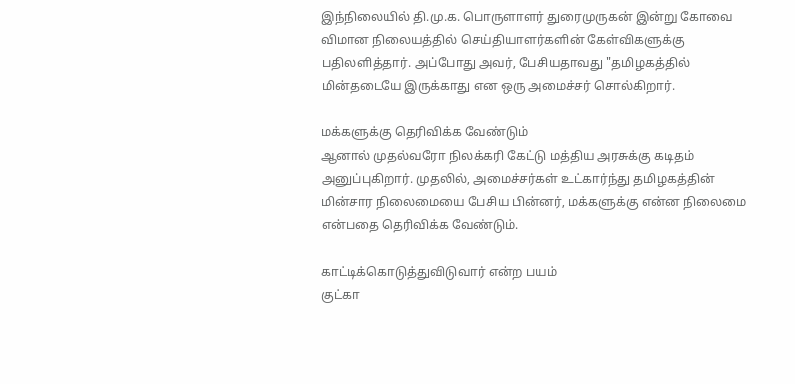இந்நிலையில் தி.மு.க. பொருளாளர் துரைமுருகன் இன்று கோவை விமான நிலையத்தில் செய்தியாளர்களின் கேள்விகளுக்கு பதிலளித்தார். அப்போது அவர், பேசியதாவது "தமிழகத்தில் மின்தடையே இருக்காது என ஒரு அமைச்சர் சொல்கிறார்.

மக்களுக்கு தெரிவிக்க வேண்டும்
ஆனால் முதல்வரோ நிலக்கரி கேட்டு மத்திய அரசுக்கு கடிதம் அனுப்புகிறார். முதலில், அமைச்சர்கள் உட்கார்ந்து தமிழகத்தின் மின்சார நிலைமையை பேசிய பின்னர், மக்களுக்கு என்ன நிலைமை என்பதை தெரிவிக்க வேண்டும்.

காட்டிக்கொடுத்துவிடுவார் என்ற பயம்
குட்கா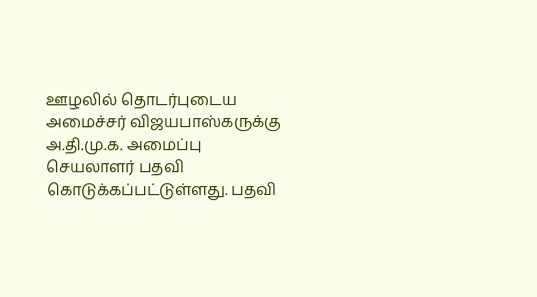ஊழலில் தொடர்புடைய அமைச்சர் விஜயபாஸ்கருக்கு அ.தி.மு.க. அமைப்பு செயலாளர் பதவி கொடுக்கப்பட்டுள்ளது. பதவி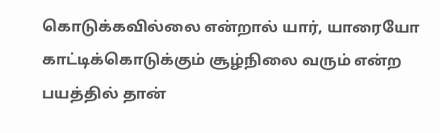கொடுக்கவில்லை என்றால் யார், யாரையோ காட்டிக்கொடுக்கும் சூழ்நிலை வரும் என்ற பயத்தில் தான்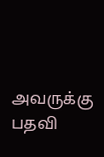அவருக்கு பதவி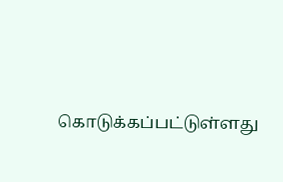கொடுக்கப்பட்டுள்ளது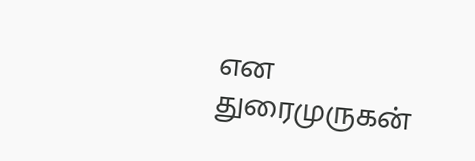என துரைமுருகன்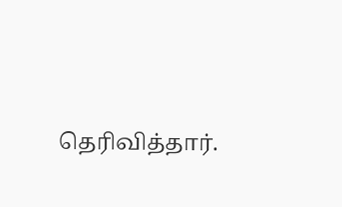தெரிவித்தார்.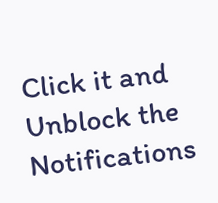Click it and Unblock the Notifications